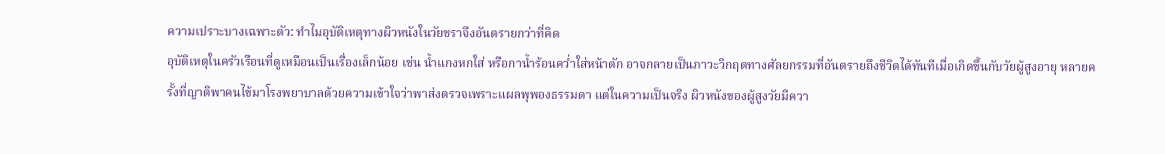ความเปราะบางเฉพาะตัว: ทำไมอุบัติเหตุทางผิวหนังในวัยชราจึงอันตรายกว่าที่คิด
อุบัติเหตุในครัวเรือนที่ดูเหมือนเป็นเรื่องเล็กน้อย เช่น น้ำแกงหกใส่ หรือกาน้ำร้อนคว่ำใส่หน้าตัก อาจกลายเป็นภาวะวิกฤตทางศัลยกรรมที่อันตรายถึงชีวิตได้ทันทีเมื่อเกิดขึ้นกับวัยผู้สูงอายุ หลายครั้งที่ญาติพาคนไข้มาโรงพยาบาลด้วยความเข้าใจว่าพาส่งตรวจเพราะแผลพุพองธรรมดา แต่ในความเป็นจริง ผิวหนังของผู้สูงวัยมีควา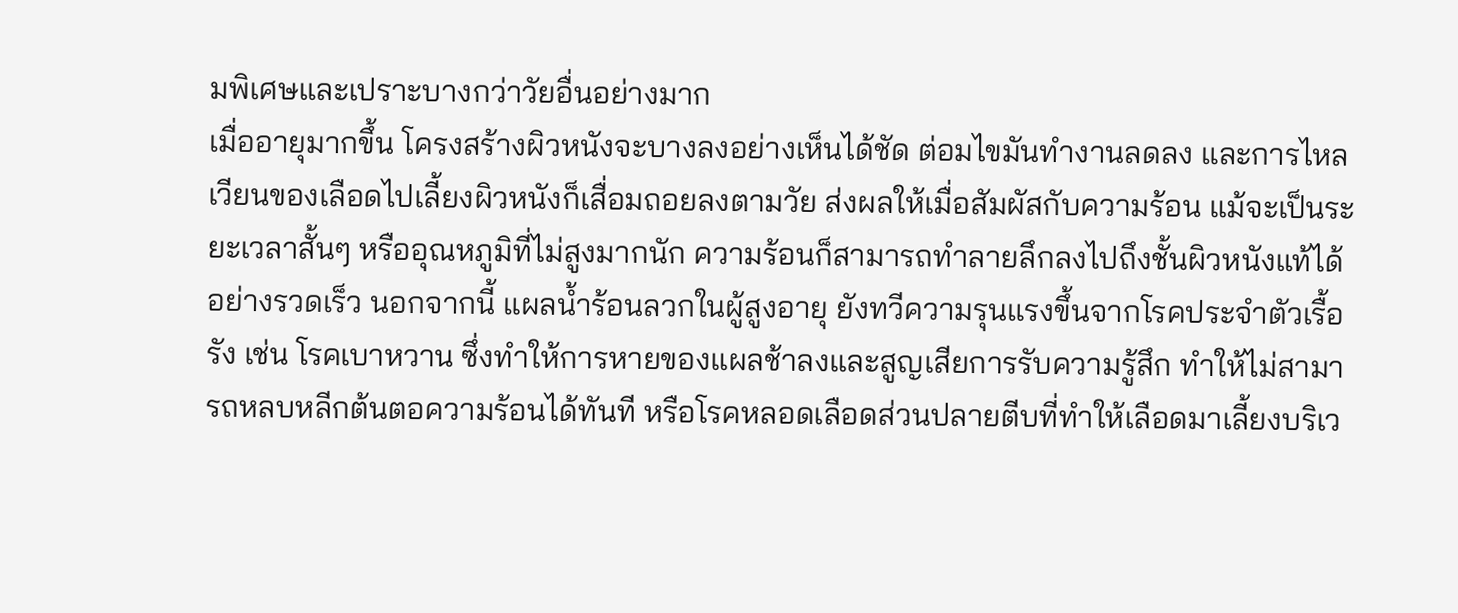มพิเศษและเปราะบางกว่าวัยอื่นอย่างมาก
เมื่ออายุมากขึ้น โครงสร้างผิวหนังจะบางลงอย่างเห็นได้ชัด ต่อมไขมันทำงานลดลง และการไหลเวียนของเลือดไปเลี้ยงผิวหนังก็เสื่อมถอยลงตามวัย ส่งผลให้เมื่อสัมผัสกับความร้อน แม้จะเป็นระยะเวลาสั้นๆ หรืออุณหภูมิที่ไม่สูงมากนัก ความร้อนก็สามารถทำลายลึกลงไปถึงชั้นผิวหนังแท้ได้อย่างรวดเร็ว นอกจากนี้ แผลน้ำร้อนลวกในผู้สูงอายุ ยังทวีความรุนแรงขึ้นจากโรคประจำตัวเรื้อรัง เช่น โรคเบาหวาน ซึ่งทำให้การหายของแผลช้าลงและสูญเสียการรับความรู้สึก ทำให้ไม่สามารถหลบหลีกต้นตอความร้อนได้ทันที หรือโรคหลอดเลือดส่วนปลายตีบที่ทำให้เลือดมาเลี้ยงบริเว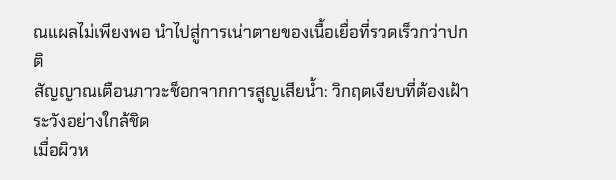ณแผลไม่เพียงพอ นำไปสู่การเน่าตายของเนื้อเยื่อที่รวดเร็วกว่าปกติ
สัญญาณเตือนภาวะช็อกจากการสูญเสียน้ำ: วิกฤตเงียบที่ต้องเฝ้าระวังอย่างใกล้ชิด
เมื่อผิวห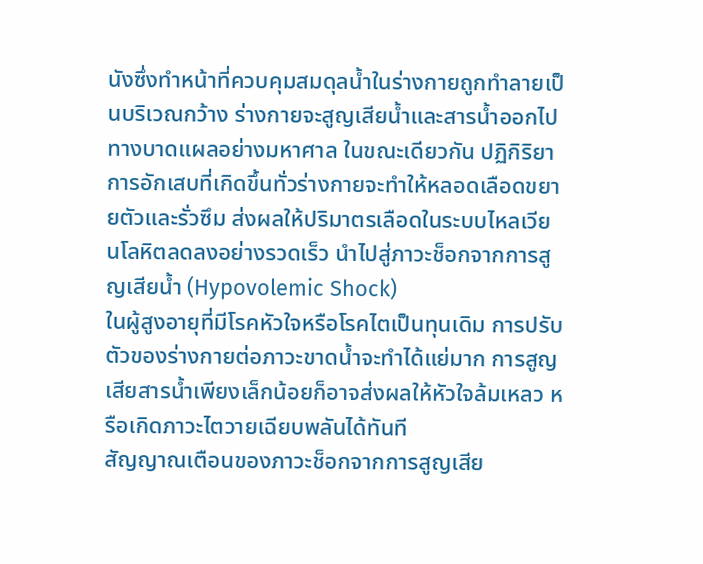นังซึ่งทำหน้าที่ควบคุมสมดุลน้ำในร่างกายถูกทำลายเป็นบริเวณกว้าง ร่างกายจะสูญเสียน้ำและสารน้ำออกไปทางบาดแผลอย่างมหาศาล ในขณะเดียวกัน ปฏิกิริยาการอักเสบที่เกิดขึ้นทั่วร่างกายจะทำให้หลอดเลือดขยายตัวและรั่วซึม ส่งผลให้ปริมาตรเลือดในระบบไหลเวียนโลหิตลดลงอย่างรวดเร็ว นำไปสู่ภาวะช็อกจากการสูญเสียน้ำ (Hypovolemic Shock)
ในผู้สูงอายุที่มีโรคหัวใจหรือโรคไตเป็นทุนเดิม การปรับตัวของร่างกายต่อภาวะขาดน้ำจะทำได้แย่มาก การสูญเสียสารน้ำเพียงเล็กน้อยก็อาจส่งผลให้หัวใจล้มเหลว หรือเกิดภาวะไตวายเฉียบพลันได้ทันที
สัญญาณเตือนของภาวะช็อกจากการสูญเสีย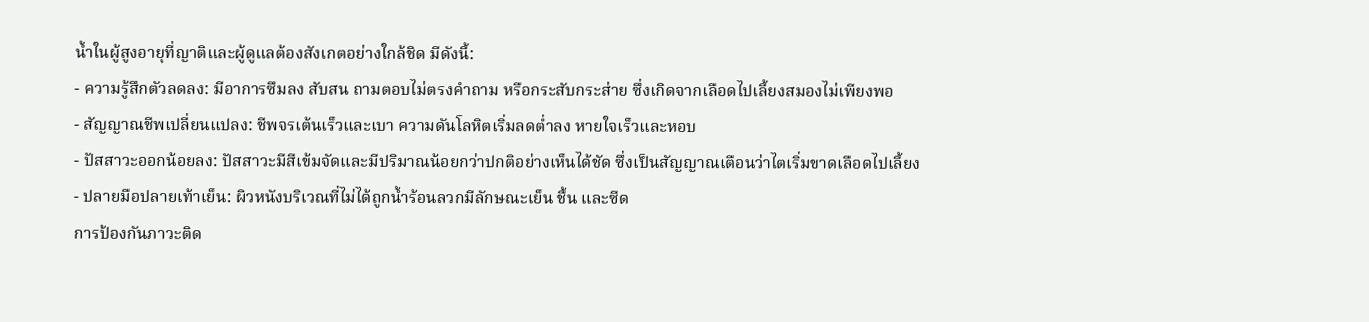น้ำในผู้สูงอายุที่ญาติและผู้ดูแลต้องสังเกตอย่างใกล้ชิด มีดังนี้:
- ความรู้สึกตัวลดลง: มีอาการซึมลง สับสน ถามตอบไม่ตรงคำถาม หรือกระสับกระส่าย ซึ่งเกิดจากเลือดไปเลี้ยงสมองไม่เพียงพอ
- สัญญาณชีพเปลี่ยนแปลง: ชีพจรเต้นเร็วและเบา ความดันโลหิตเริ่มลดต่ำลง หายใจเร็วและหอบ
- ปัสสาวะออกน้อยลง: ปัสสาวะมีสีเข้มจัดและมีปริมาณน้อยกว่าปกติอย่างเห็นได้ชัด ซึ่งเป็นสัญญาณเตือนว่าไตเริ่มขาดเลือดไปเลี้ยง
- ปลายมือปลายเท้าเย็น: ผิวหนังบริเวณที่ไม่ได้ถูกน้ำร้อนลวกมีลักษณะเย็น ชื้น และซีด
การป้องกันภาวะติด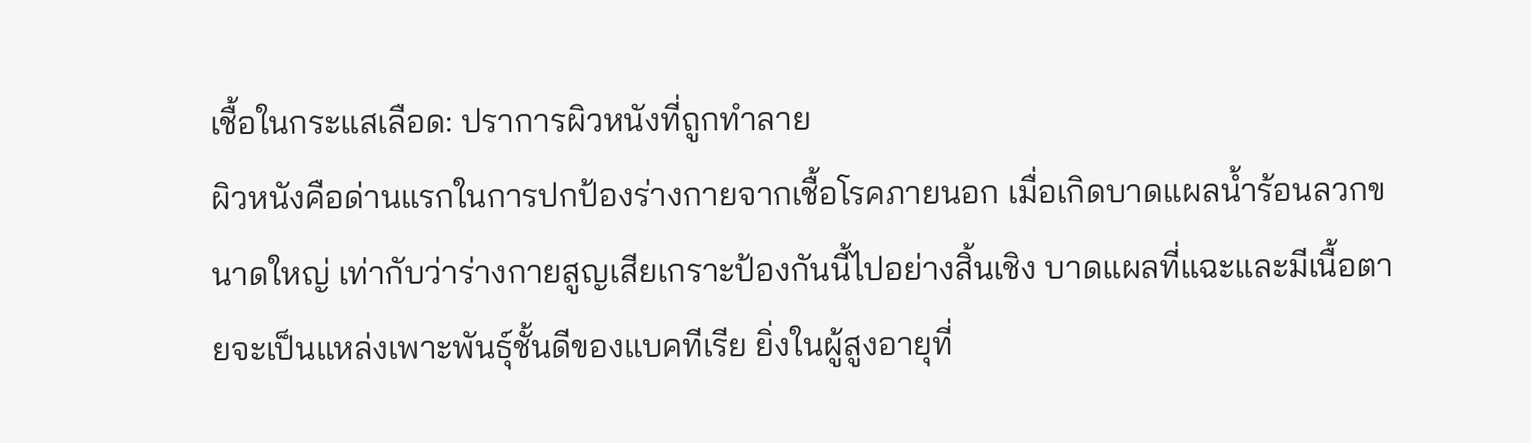เชื้อในกระแสเลือด: ปราการผิวหนังที่ถูกทำลาย
ผิวหนังคือด่านแรกในการปกป้องร่างกายจากเชื้อโรคภายนอก เมื่อเกิดบาดแผลน้ำร้อนลวกขนาดใหญ่ เท่ากับว่าร่างกายสูญเสียเกราะป้องกันนี้ไปอย่างสิ้นเชิง บาดแผลที่แฉะและมีเนื้อตายจะเป็นแหล่งเพาะพันธุ์ชั้นดีของแบคทีเรีย ยิ่งในผู้สูงอายุที่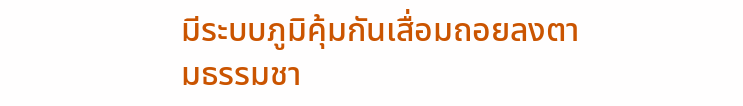มีระบบภูมิคุ้มกันเสื่อมถอยลงตามธรรมชา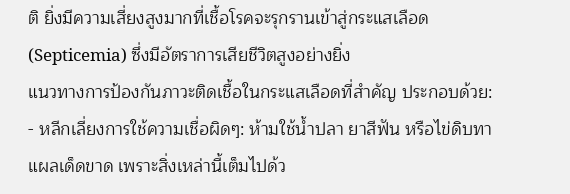ติ ยิ่งมีความเสี่ยงสูงมากที่เชื้อโรคจะรุกรานเข้าสู่กระแสเลือด (Septicemia) ซึ่งมีอัตราการเสียชีวิตสูงอย่างยิ่ง
แนวทางการป้องกันภาวะติดเชื้อในกระแสเลือดที่สำคัญ ประกอบด้วย:
- หลีกเลี่ยงการใช้ความเชื่อผิดๆ: ห้ามใช้น้ำปลา ยาสีฟัน หรือไข่ดิบทาแผลเด็ดขาด เพราะสิ่งเหล่านี้เต็มไปด้ว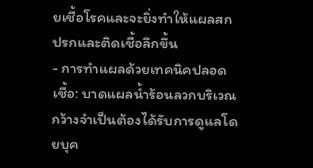ยเชื้อโรคและจะยิ่งทำให้แผลสกปรกและติดเชื้อลึกขึ้น
- การทำแผลด้วยเทคนิคปลอดเชื้อ: บาดแผลน้ำร้อนลวกบริเวณกว้างจำเป็นต้องได้รับการดูแลโดยบุค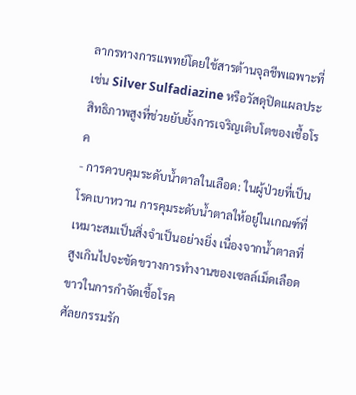ลากรทางการแพทย์โดยใช้สารต้านจุลชีพเฉพาะที่ เช่น Silver Sulfadiazine หรือวัสดุปิดแผลประสิทธิภาพสูงที่ช่วยยับยั้งการเจริญเติบโตของเชื้อโรค
- การควบคุมระดับน้ำตาลในเลือด: ในผู้ป่วยที่เป็นโรคเบาหวาน การคุมระดับน้ำตาลให้อยู่ในเกณฑ์ที่เหมาะสมเป็นสิ่งจำเป็นอย่างยิ่ง เนื่องจากน้ำตาลที่สูงเกินไปจะขัดขวางการทำงานของเซลล์เม็ดเลือดขาวในการกำจัดเชื้อโรค
ศัลยกรรมรัก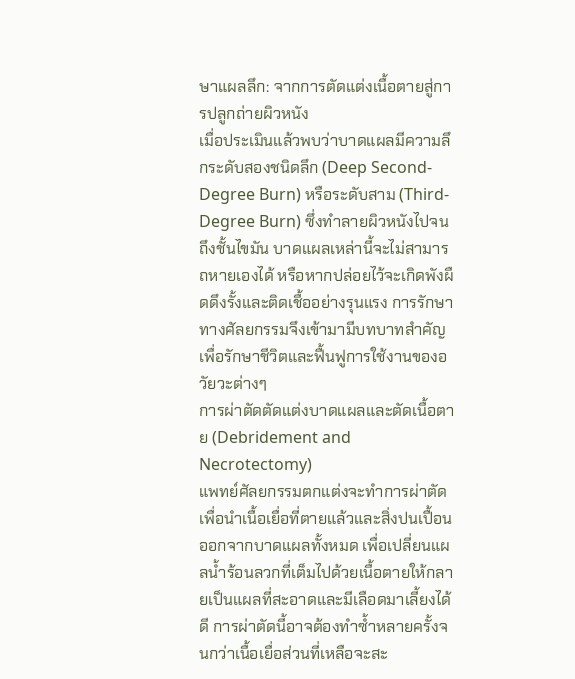ษาแผลลึก: จากการตัดแต่งเนื้อตายสู่การปลูกถ่ายผิวหนัง
เมื่อประเมินแล้วพบว่าบาดแผลมีความลึกระดับสองชนิดลึก (Deep Second-Degree Burn) หรือระดับสาม (Third-Degree Burn) ซึ่งทำลายผิวหนังไปจนถึงชั้นไขมัน บาดแผลเหล่านี้จะไม่สามารถหายเองได้ หรือหากปล่อยไว้จะเกิดพังผืดดึงรั้งและติดเชื้ออย่างรุนแรง การรักษาทางศัลยกรรมจึงเข้ามามีบทบาทสำคัญเพื่อรักษาชีวิตและฟื้นฟูการใช้งานของอวัยวะต่างๆ
การผ่าตัดตัดแต่งบาดแผลและตัดเนื้อตาย (Debridement and Necrotectomy)
แพทย์ศัลยกรรมตกแต่งจะทำการผ่าตัดเพื่อนำเนื้อเยื่อที่ตายแล้วและสิ่งปนเปื้อนออกจากบาดแผลทั้งหมด เพื่อเปลี่ยนแผลน้ำร้อนลวกที่เต็มไปด้วยเนื้อตายให้กลายเป็นแผลที่สะอาดและมีเลือดมาเลี้ยงได้ดี การผ่าตัดนี้อาจต้องทำซ้ำหลายครั้งจนกว่าเนื้อเยื่อส่วนที่เหลือจะสะ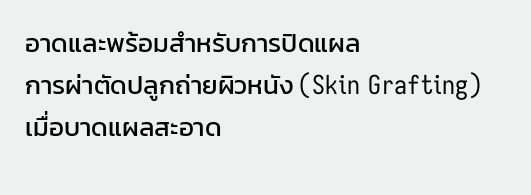อาดและพร้อมสำหรับการปิดแผล
การผ่าตัดปลูกถ่ายผิวหนัง (Skin Grafting)
เมื่อบาดแผลสะอาด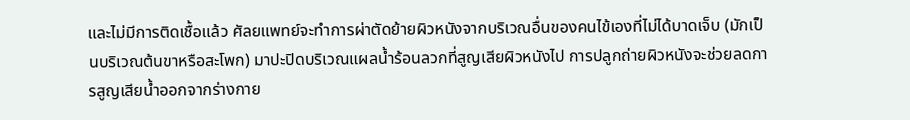และไม่มีการติดเชื้อแล้ว ศัลยแพทย์จะทำการผ่าตัดย้ายผิวหนังจากบริเวณอื่นของคนไข้เองที่ไม่ได้บาดเจ็บ (มักเป็นบริเวณต้นขาหรือสะโพก) มาปะปิดบริเวณแผลน้ำร้อนลวกที่สูญเสียผิวหนังไป การปลูกถ่ายผิวหนังจะช่วยลดการสูญเสียน้ำออกจากร่างกาย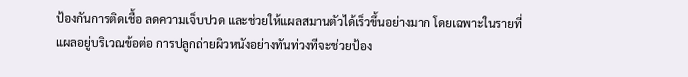ป้องกันการติดเชื้อ ลดความเจ็บปวด และช่วยให้แผลสมานตัวได้เร็วขึ้นอย่างมาก โดยเฉพาะในรายที่แผลอยู่บริเวณข้อต่อ การปลูกถ่ายผิวหนังอย่างทันท่วงทีจะช่วยป้อง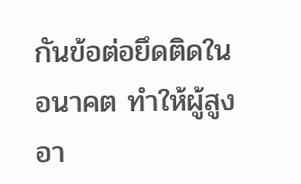กันข้อต่อยึดติดในอนาคต ทำให้ผู้สูงอา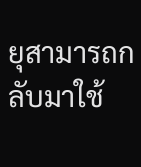ยุสามารถกลับมาใช้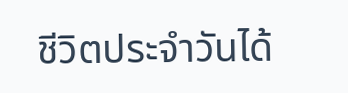ชีวิตประจำวันได้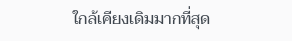ใกล้เคียงเดิมมากที่สุด